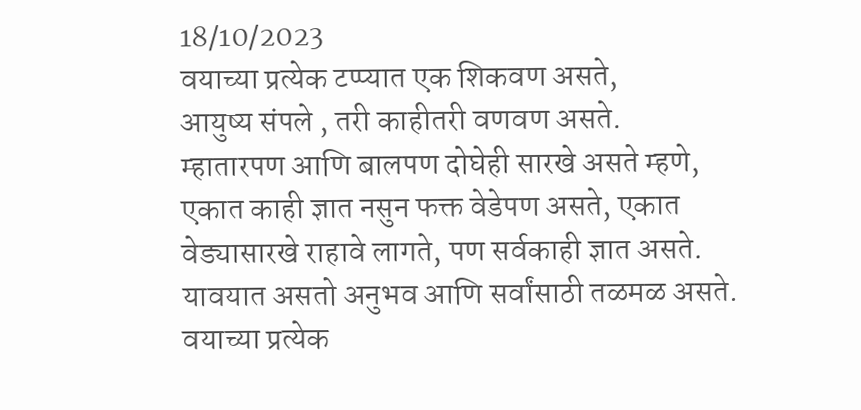18/10/2023
वयाच्या प्रत्येक टप्प्यात एक शिकवण असते,
आयुष्य संपले , तरी काहीतरी वणवण असते.
म्हातारपण आणि बालपण दोघेही सारखे असते म्हणे,
एकात काही ज्ञात नसुन फक्त वेडेपण असते, एकात
वेड्यासारखे राहावे लागते, पण सर्वकाही ज्ञात असते.
यावयात असतो अनुभव आणि सर्वांसाठी तळमळ असते.
वयाच्या प्रत्येक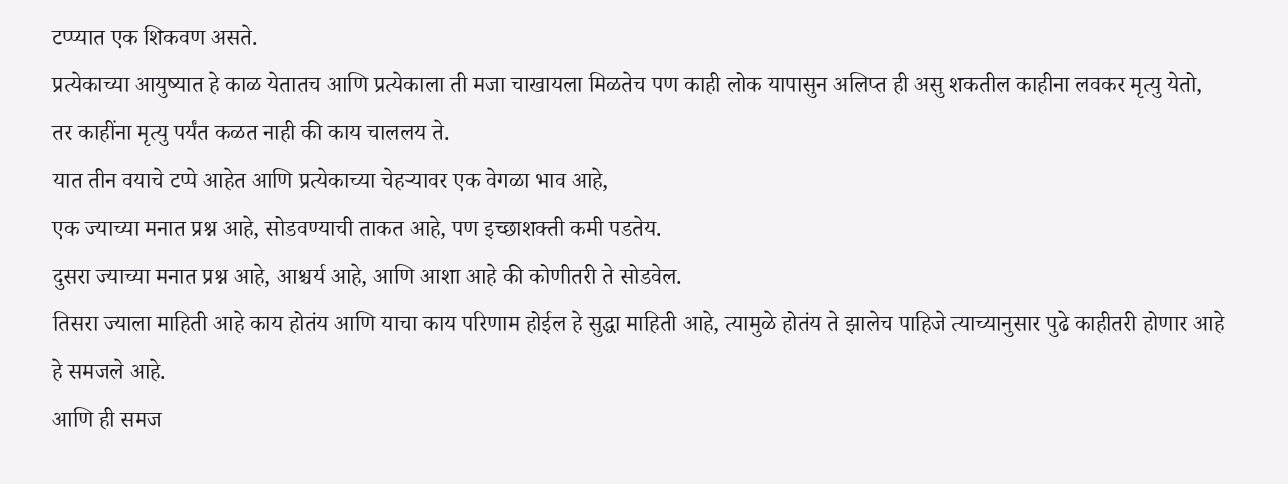टप्प्यात एक शिकवण असते.
प्रत्येकाच्या आयुष्यात हे काळ येतातच आणि प्रत्येकाला ती मजा चाखायला मिळतेच पण काही लोक यापासुन अलिप्त ही असु शकतील काहीना लवकर मृत्यु येतो, तर काहींना मृत्यु पर्यंत कळत नाही की काय चाललय ते.
यात तीन वयाचे टप्पे आहेत आणि प्रत्येकाच्या चेहऱ्यावर एक वेगळा भाव आहे,
एक ज्याच्या मनात प्रश्न आहे, सोडवण्याची ताकत आहे, पण इच्छाशक्ती कमी पडतेय.
दुसरा ज्याच्या मनात प्रश्न आहे, आश्चर्य आहे, आणि आशा आहे की कोणीतरी ते सोडवेल.
तिसरा ज्याला माहिती आहे काय होतंय आणि याचा काय परिणाम होईल हे सुद्धा माहिती आहे, त्यामुळे होतंय ते झालेच पाहिजे त्याच्यानुसार पुढे काहीतरी होणार आहे हे समजले आहे.
आणि ही समज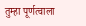तुम्हा पूर्णत्वाला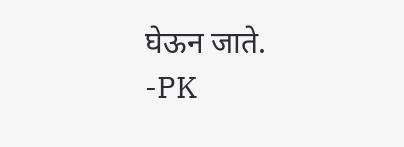घेऊन जाते.
-PK